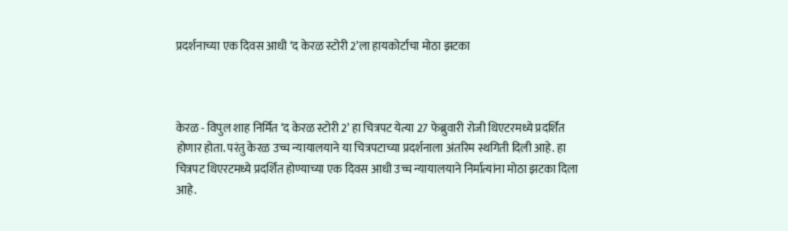प्रदर्शनाच्या एक दिवस आधी ‘द केरळ स्टोरी 2’ला हायकोर्टाचा मोठा झटका



केरळ - विपुल शाह निर्मित ‘द केरळ स्टोरी 2’ हा चित्रपट येत्या 27 फेब्रुवारी रोजी थिएटरमध्ये प्रदर्शित होणार होता. परंतु केरळ उच्च न्यायालयाने या चित्रपटाच्या प्रदर्शनाला अंतरिम स्थगिती दिली आहे. हा चित्रपट थिएरटमध्ये प्रदर्शित होण्याच्या एक दिवस आधी उच्च न्यायालयाने निर्मात्यांना मोठा झटका दिला आहे.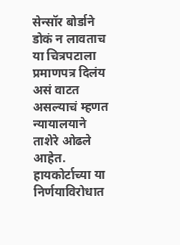सेन्सॉर बोर्डाने डोकं न लावताच या चित्रपटाला प्रमाणपत्र दिलंय असं वाटत असल्याचं म्हणत न्यायालयाने ताशेरे ओढले आहेत. हायकोर्टाच्या या निर्णयाविरोधात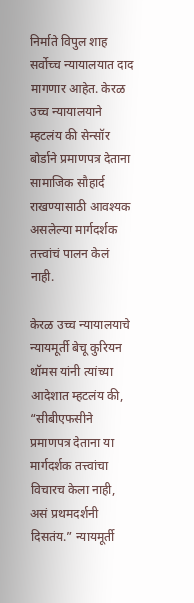निर्माते विपुल शाह सर्वोच्च न्यायालयात दाद मागणार आहेत. केरळ उच्च न्यायालयाने म्हटलंय की सेन्सॉर बोर्डाने प्रमाणपत्र देताना सामाजिक सौहार्द राखण्यासाठी आवश्यक असलेल्या मार्गदर्शक तत्त्वांचं पालन केलं नाही.

केरळ उच्च न्यायालयाचे न्यायमूर्ती बेचू कुरियन थॉमस यांनी त्यांच्या आदेशात म्हटलंय की, “सीबीएफसीने प्रमाणपत्र देताना या मार्गदर्शक तत्त्वांचा विचारच केला नाही, असं प्रथमदर्शनी दिसतंय.” न्यायमूर्ती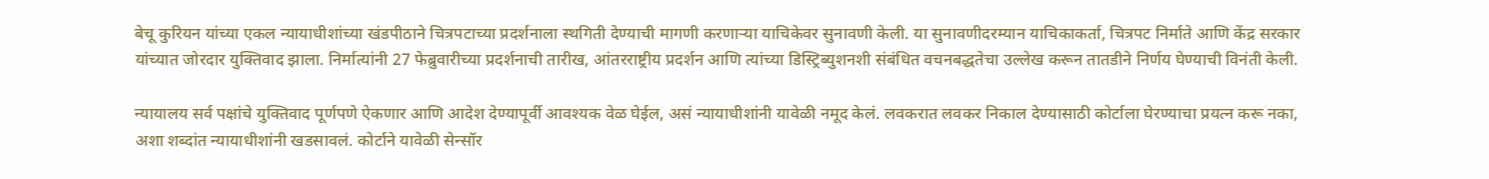बेचू कुरियन यांच्या एकल न्यायाधीशांच्या खंडपीठाने चित्रपटाच्या प्रदर्शनाला स्थगिती देण्याची मागणी करणाऱ्या याचिकेवर सुनावणी केली. या सुनावणीदरम्यान याचिकाकर्ता, चित्रपट निर्माते आणि केंद्र सरकार यांच्यात जोरदार युक्तिवाद झाला. निर्मात्यांनी 27 फेब्रुवारीच्या प्रदर्शनाची तारीख, आंतरराष्ट्रीय प्रदर्शन आणि त्यांच्या डिस्ट्रिब्युशनशी संबंधित वचनबद्धतेचा उल्लेख करून तातडीने निर्णय घेण्याची विनंती केली.

न्यायालय सर्व पक्षांचे युक्तिवाद पूर्णपणे ऐकणार आणि आदेश देण्यापूर्वी आवश्यक वेळ घेईल, असं न्यायाधीशांनी यावेळी नमूद केलं. लवकरात लवकर निकाल देण्यासाठी कोर्टाला घेरण्याचा प्रयत्न करू नका, अशा शब्दांत न्यायाधीशांनी खडसावलं. कोर्टाने यावेळी सेन्सॉर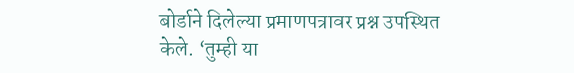बोर्डाने दिलेल्या प्रमाणपत्रावर प्रश्न उपस्थित केले. ‘तुम्ही या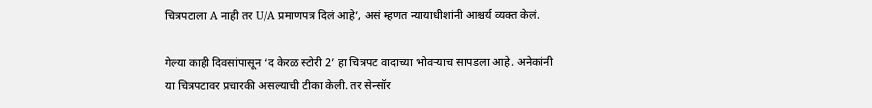चित्रपटाला A नाही तर U/A प्रमाणपत्र दिलं आहे’, असं म्हणत न्यायाधीशांनी आश्चर्य व्यक्त केलं.

गेल्या काही दिवसांपासून ‘द केरळ स्टोरी 2’ हा चित्रपट वादाच्या भोवऱ्याच सापडला आहे. अनेकांनी या चित्रपटावर प्रचारकी असल्याची टीका केली. तर सेन्सॉर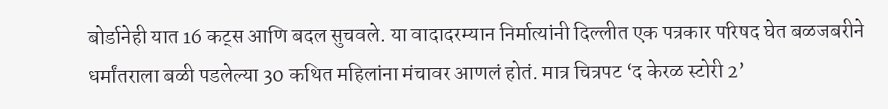बोर्डानेही यात 16 कट्स आणि बदल सुचवले. या वादादरम्यान निर्मात्यांनी दिल्लीत एक पत्रकार परिषद घेत बळजबरीने धर्मांतराला बळी पडलेल्या 30 कथित महिलांना मंचावर आणलं होतं. मात्र चित्रपट ‘द केरळ स्टोरी 2’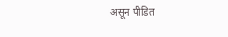असून पीडित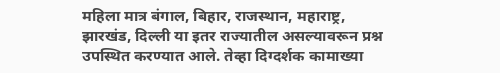महिला मात्र बंगाल, बिहार, राजस्थान, महाराष्ट्र, झारखंड, दिल्ली या इतर राज्यातील असल्यावरून प्रश्न उपस्थित करण्यात आले. तेव्हा दिग्दर्शक कामाख्या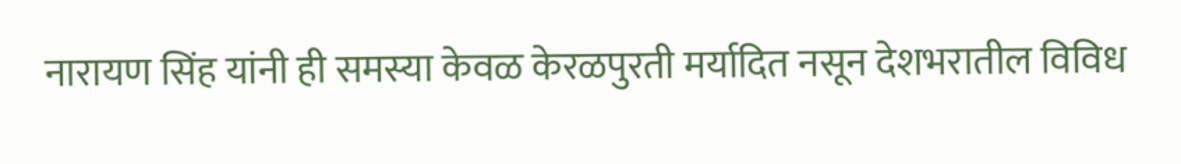नारायण सिंह यांनी ही समस्या केवळ केरळपुरती मर्यादित नसून देशभरातील विविध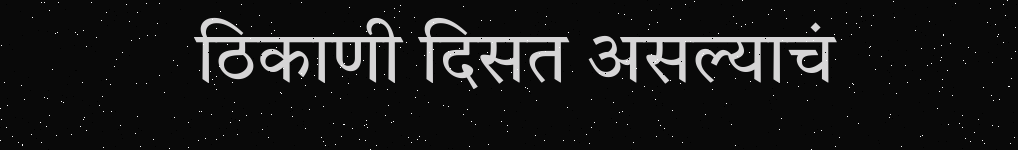ठिकाणी दिसत असल्याचं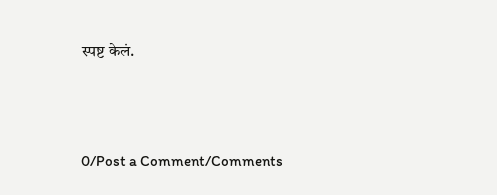स्पष्ट केलं.




0/Post a Comment/Comments